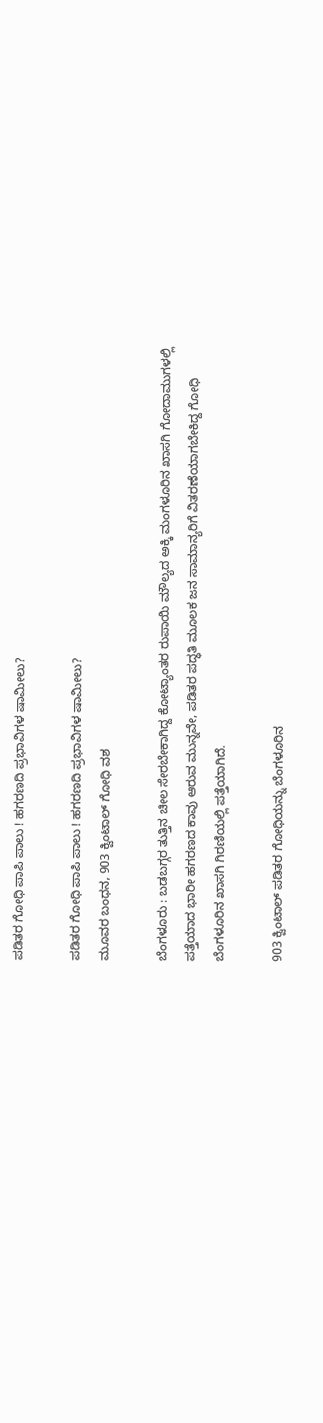ಪಡಿತರ ಗೋಧಿ ಪಾಪಿ ಪಾಲು ! ಹಗರಣದಿ ಪ್ರಭಾವಿಗಳ ಷಾಮೀಲು?

ಪಡಿತರ ಗೋಧಿ ಪಾಪಿ ಪಾಲು ! ಹಗರಣದಿ ಪ್ರಭಾವಿಗಳ ಷಾಮೀಲು?
ಮೂವರ ಬಂಧನ, 903 ಕ್ವಿಂಟಾಲ್‌ ಗೋಧಿ ವಶ

ಬೆಂಗಳೂರು : ಬಡಬಗ್ಗರ ತುತ್ತಿನ ಚೀಲ ಸೇರಬೇಕಾಗಿದ್ದ ಕೋಟ್ಯಾಂತರ ರುಪಾಯಿ ಮೌಲ್ಯದ ಅಕ್ಕಿ ಮಂಗಳೂರಿನ ಖಾಸಗಿ ಗೋದಾಮುಗಳಲ್ಲಿ ಪತ್ತೆಯಾದ ಭಾರೀ ಹಗರಣದ ಕಾವು ಆರುವ ಮುನ್ನವೇ, ಪಡಿತರ ಪದ್ಧತಿ ಮೂಲಕ ಜನ ಸಾಮಾನ್ಯರಿಗೆ ವಿತರಣೆಯಾಗಬೇಕಿದ್ದ ಗೋಧಿ ಬೆಂಗಳೂರಿನ ಖಾಸಗಿ ಗಿರಣಿಯಲ್ಲಿ ಪತ್ತೆಯಾಗಿದೆ.

903 ಕ್ವಿಂಟಾಲ್‌ ಪಡಿತರ ಗೋಧಿಯನ್ನು ಬೆಂಗಳೂರಿನ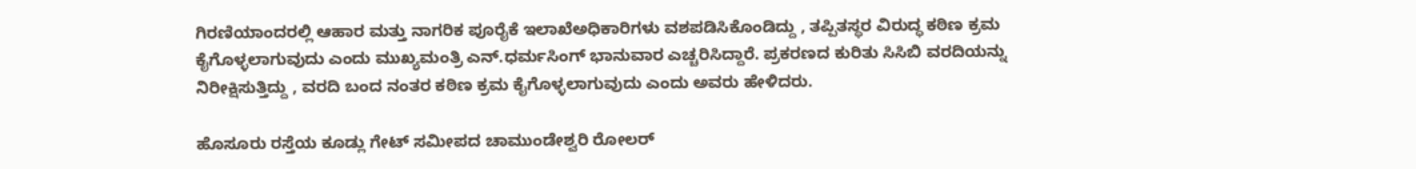ಗಿರಣಿಯಾಂದರಲ್ಲಿ ಆಹಾರ ಮತ್ತು ನಾಗರಿಕ ಪೂರೈಕೆ ಇಲಾಖೆಅಧಿಕಾರಿಗಳು ವಶಪಡಿಸಿಕೊಂಡಿದ್ದು , ತಪ್ಪಿತಸ್ಥರ ವಿರುದ್ಧ ಕಠಿಣ ಕ್ರಮ ಕೈಗೊಳ್ಳಲಾಗುವುದು ಎಂದು ಮುಖ್ಯಮಂತ್ರಿ ಎನ್‌.ಧರ್ಮಸಿಂಗ್‌ ಭಾನುವಾರ ಎಚ್ಚರಿಸಿದ್ದಾರೆ. ಪ್ರಕರಣದ ಕುರಿತು ಸಿಸಿಬಿ ವರದಿಯನ್ನು ನಿರೀಕ್ಷಿಸುತ್ತಿದ್ದು , ವರದಿ ಬಂದ ನಂತರ ಕಠಿಣ ಕ್ರಮ ಕೈಗೊಳ್ಳಲಾಗುವುದು ಎಂದು ಅವರು ಹೇಳಿದರು.

ಹೊಸೂರು ರಸ್ತೆಯ ಕೂಡ್ಲು ಗೇಟ್‌ ಸಮೀಪದ ಚಾಮುಂಡೇಶ್ವರಿ ರೋಲರ್‌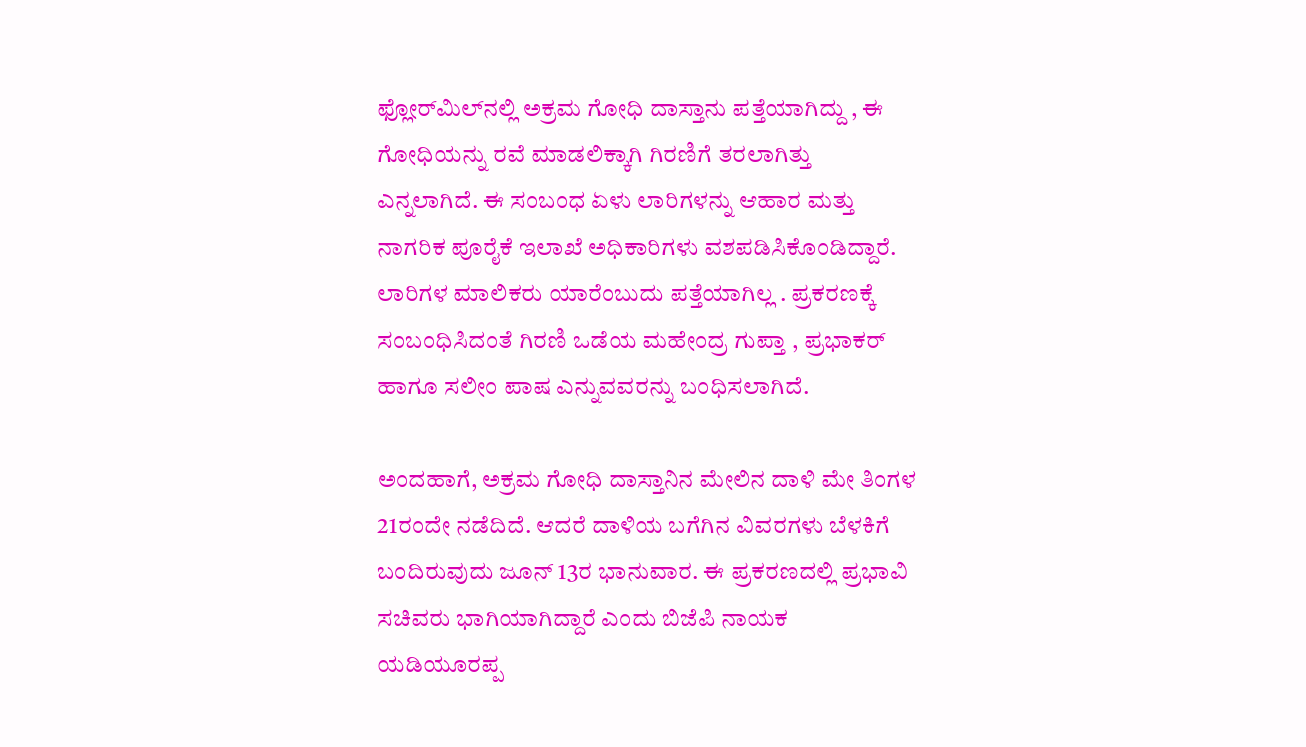ಫ್ಲೋರ್‌ಮಿಲ್‌ನಲ್ಲಿ ಅಕ್ರಮ ಗೋಧಿ ದಾಸ್ತಾನು ಪತ್ತೆಯಾಗಿದ್ದು , ಈ ಗೋಧಿಯನ್ನು ರವೆ ಮಾಡಲಿಕ್ಕಾಗಿ ಗಿರಣಿಗೆ ತರಲಾಗಿತ್ತು ಎನ್ನಲಾಗಿದೆ. ಈ ಸಂಬಂಧ ಏಳು ಲಾರಿಗಳನ್ನು ಆಹಾರ ಮತ್ತು ನಾಗರಿಕ ಪೂರೈಕೆ ಇಲಾಖೆ ಅಧಿಕಾರಿಗಳು ವಶಪಡಿಸಿಕೊಂಡಿದ್ದಾರೆ. ಲಾರಿಗಳ ಮಾಲಿಕರು ಯಾರೆಂಬುದು ಪತ್ತೆಯಾಗಿಲ್ಲ . ಪ್ರಕರಣಕ್ಕೆ ಸಂಬಂಧಿಸಿದಂತೆ ಗಿರಣಿ ಒಡೆಯ ಮಹೇಂದ್ರ ಗುಪ್ತಾ , ಪ್ರಭಾಕರ್‌ ಹಾಗೂ ಸಲೀಂ ಪಾಷ ಎನ್ನುವವರನ್ನು ಬಂಧಿಸಲಾಗಿದೆ.

ಅಂದಹಾಗೆ, ಅಕ್ರಮ ಗೋಧಿ ದಾಸ್ತಾನಿನ ಮೇಲಿನ ದಾಳಿ ಮೇ ತಿಂಗಳ 21ರಂದೇ ನಡೆದಿದೆ. ಆದರೆ ದಾಳಿಯ ಬಗೆಗಿನ ವಿವರಗಳು ಬೆಳಕಿಗೆ ಬಂದಿರುವುದು ಜೂನ್‌ 13ರ ಭಾನುವಾರ. ಈ ಪ್ರಕರಣದಲ್ಲಿ ಪ್ರಭಾವಿ ಸಚಿವರು ಭಾಗಿಯಾಗಿದ್ದಾರೆ ಎಂದು ಬಿಜೆಪಿ ನಾಯಕ ಯಡಿಯೂರಪ್ಪ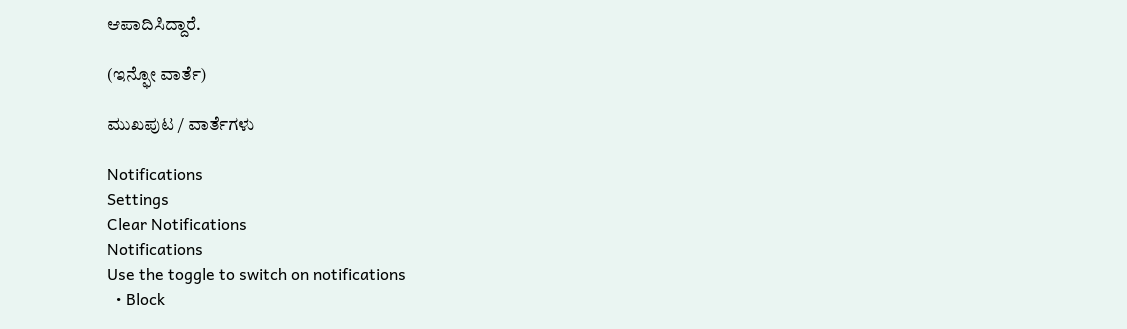ಆಪಾದಿಸಿದ್ದಾರೆ.

(ಇನ್ಫೋ ವಾರ್ತೆ)

ಮುಖಪುಟ / ವಾರ್ತೆಗಳು

Notifications
Settings
Clear Notifications
Notifications
Use the toggle to switch on notifications
  • Block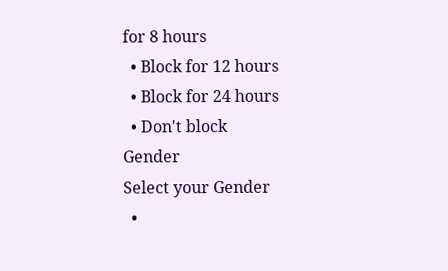for 8 hours
  • Block for 12 hours
  • Block for 24 hours
  • Don't block
Gender
Select your Gender
  •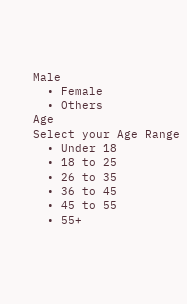Male
  • Female
  • Others
Age
Select your Age Range
  • Under 18
  • 18 to 25
  • 26 to 35
  • 36 to 45
  • 45 to 55
  • 55+